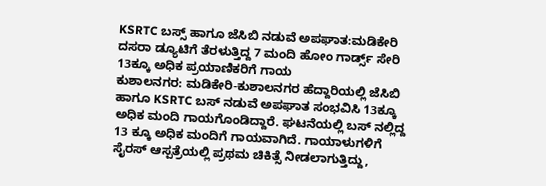KSRTC ಬಸ್ಸ್ ಹಾಗೂ ಜೆಸಿಬಿ ನಡುವೆ ಅಪಘಾತ:ಮಡಿಕೇರಿ ದಸರಾ ಡ್ಯೂಟಿಗೆ ತೆರಳುತ್ತಿದ್ದ 7 ಮಂದಿ ಹೋಂ ಗಾರ್ಡ್ಸ್ ಸೇರಿ 13ಕ್ಕೂ ಅಧಿಕ ಪ್ರಯಾಣಿಕರಿಗೆ ಗಾಯ
ಕುಶಾಲನಗರ: ಮಡಿಕೇರಿ-ಕುಶಾಲನಗರ ಹೆದ್ದಾರಿಯಲ್ಲಿ ಜೆಸಿಬಿ ಹಾಗೂ KSRTC ಬಸ್ ನಡುವೆ ಅಪಘಾತ ಸಂಭವಿಸಿ 13ಕ್ಕೂ ಅಧಿಕ ಮಂದಿ ಗಾಯಗೊಂಡಿದ್ದಾರೆ. ಘಟನೆಯಲ್ಲಿ ಬಸ್ ನಲ್ಲಿದ್ದ 13 ಕ್ಕೂ ಅಧಿಕ ಮಂದಿಗೆ ಗಾಯವಾಗಿದೆ. ಗಾಯಾಳುಗಳಿಗೆ ಸೈರಸ್ ಆಸ್ಪತ್ರೆಯಲ್ಲಿ ಪ್ರಥಮ ಚಿಕಿತ್ಸೆ ನೀಡಲಾಗುತ್ತಿದ್ದು,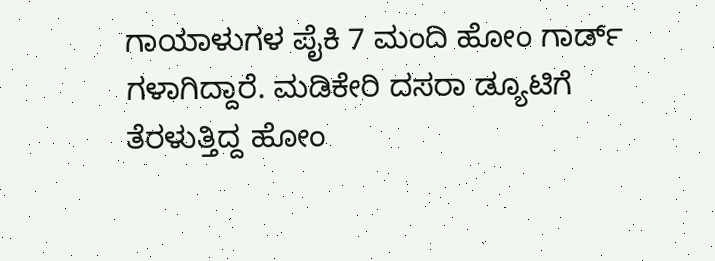ಗಾಯಾಳುಗಳ ಪೈಕಿ 7 ಮಂದಿ ಹೋಂ ಗಾರ್ಡ್ ಗಳಾಗಿದ್ದಾರೆ. ಮಡಿಕೇರಿ ದಸರಾ ಡ್ಯೂಟಿಗೆ ತೆರಳುತ್ತಿದ್ದ ಹೋಂ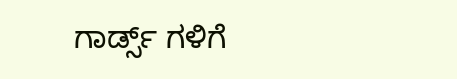ಗಾರ್ಡ್ಸ್ ಗಳಿಗೆ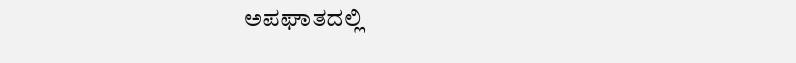ಅಪಘಾತದಲ್ಲಿ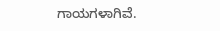ಗಾಯಗಳಾಗಿವೆ.